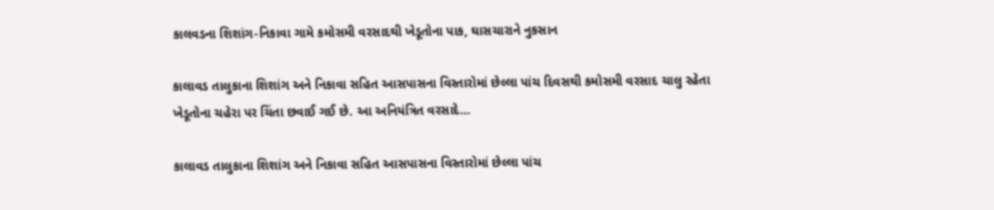કાલવડના શિશાંગ-નિકાવા ગામે કમોસમી વરસાદથી ખેડૂતોના પાક, ઘાસચારાને નુકસાન

કાલાવડ તાલુકાના શિશાંગ અને નિકાવા સહિત આસપાસના વિસ્તારોમાં છેલ્લા પાંચ દિવસથી કમોસમી વરસાદ ચાલુ રહેતા ખેડૂતોના ચહેરા પર ચિંતા છવાઈ ગઈ છે. આ અનિયંત્રિત વરસાદે…

કાલાવડ તાલુકાના શિશાંગ અને નિકાવા સહિત આસપાસના વિસ્તારોમાં છેલ્લા પાંચ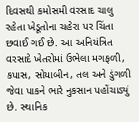દિવસથી કમોસમી વરસાદ ચાલુ રહેતા ખેડૂતોના ચહેરા પર ચિંતા છવાઈ ગઈ છે. આ અનિયંત્રિત વરસાદે ખેતરોમાં ઉભેલા મગફળી, કપાસ, સોયાબીન, તલ અને ડુંગળી જેવા પાકને ભારે નુકસાન પહોંચાડ્યું છે. સ્થાનિક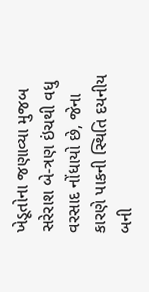ખેડૂતોના જણાવ્યા મુજબ સરેરાશ બે-ત્રણ ઇંચથી વધુ વરસાદ નોંધાયો છે, જેના કારણે પાકની સ્થિતિ દયનીય બની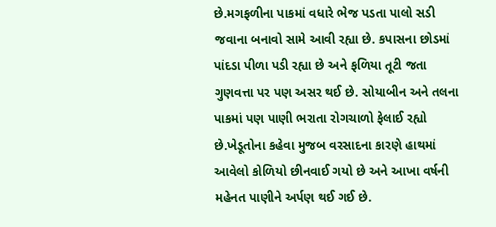છે.મગફળીના પાકમાં વધારે ભેજ પડતા પાલો સડી જવાના બનાવો સામે આવી રહ્યા છે. કપાસના છોડમાં પાંદડા પીળા પડી રહ્યા છે અને ફળિયા તૂટી જતા ગુણવત્તા પર પણ અસર થઈ છે. સોયાબીન અને તલના પાકમાં પણ પાણી ભરાતા રોગચાળો ફેલાઈ રહ્યો છે.ખેડૂતોના કહેવા મુજબ વરસાદના કારણે હાથમાં આવેલો કોળિયો છીનવાઈ ગયો છે અને આખા વર્ષની મહેનત પાણીને અર્પણ થઈ ગઈ છે.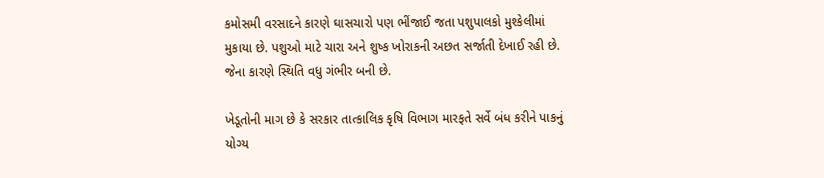કમોસમી વરસાદને કારણે ઘાસચારો પણ ભીંજાઈ જતા પશુપાલકો મુશ્કેલીમાં મુકાયા છે. પશુઓ માટે ચારા અને શુષ્ક ખોરાકની અછત સર્જાતી દેખાઈ રહી છે. જેના કારણે સ્થિતિ વધુ ગંભીર બની છે.

ખેડૂતોની માગ છે કે સરકાર તાત્કાલિક કૃષિ વિભાગ મારફતે સર્વે બંધ કરીને પાકનું યોગ્ય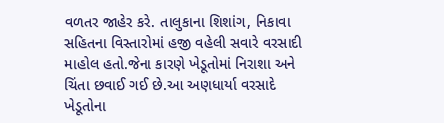વળતર જાહેર કરે. તાલુકાના શિશાંગ, નિકાવા સહિતના વિસ્તારોમાં હજી વહેલી સવારે વરસાદી માહોલ હતો.જેના કારણે ખેડૂતોમાં નિરાશા અને ચિંતા છવાઈ ગઈ છે.આ અણધાર્યા વરસાદે ખેડૂતોના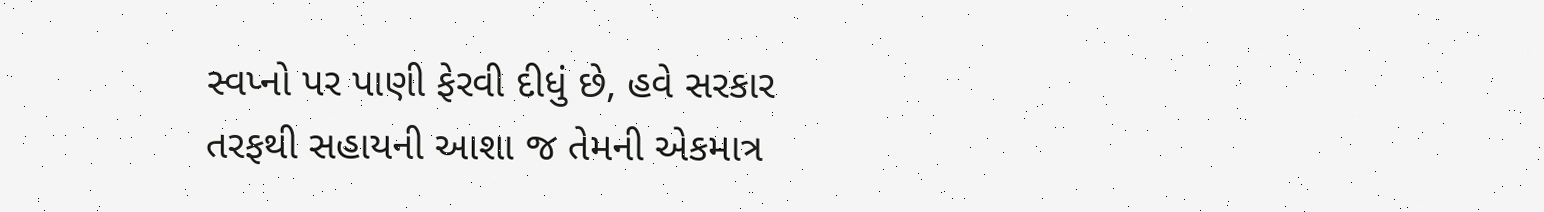સ્વપ્નો પર પાણી ફેરવી દીધું છે, હવે સરકાર તરફથી સહાયની આશા જ તેમની એકમાત્ર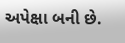અપેક્ષા બની છે.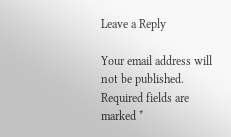Leave a Reply

Your email address will not be published. Required fields are marked *